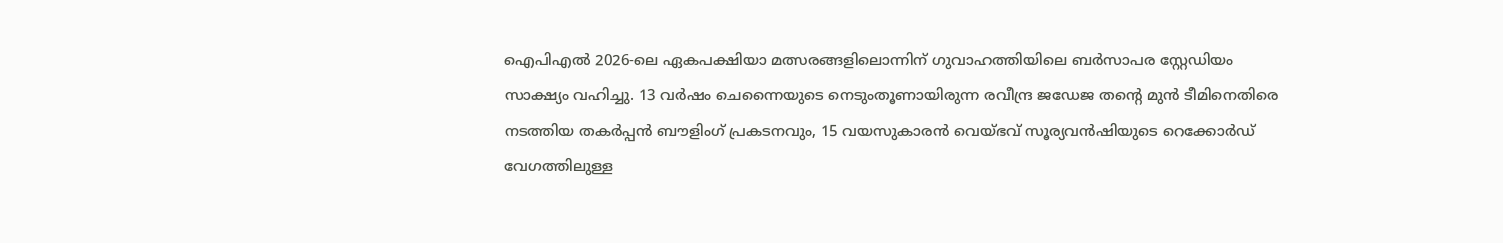ഐപിഎൽ 2026-ലെ ഏകപക്ഷിയാ മത്സരങ്ങളിലൊന്നിന് ഗുവാഹത്തിയിലെ ബർസാപര സ്റ്റേഡിയം സാക്ഷ്യം വഹിച്ചു. 13 വർഷം ചെന്നൈയുടെ നെടുംതൂണായിരുന്ന രവീന്ദ്ര ജഡേജ തന്റെ മുൻ ടീമിനെതിരെ നടത്തിയ തകർപ്പൻ ബൗളിംഗ് പ്രകടനവും, 15 വയസുകാരൻ വെയ്ഭവ് സൂര്യവൻഷിയുടെ റെക്കോർഡ് വേഗത്തിലുള്ള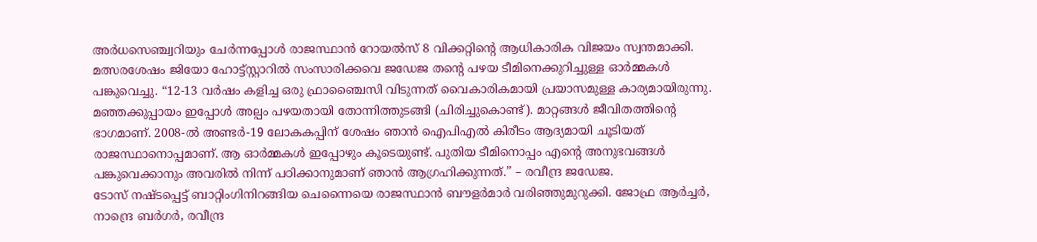അർധസെഞ്ച്വറിയും ചേർന്നപ്പോൾ രാജസ്ഥാൻ റോയൽസ് 8 വിക്കറ്റിന്റെ ആധികാരിക വിജയം സ്വന്തമാക്കി.
മത്സരശേഷം ജിയോ ഹോട്ട്സ്റ്റാറിൽ സംസാരിക്കവെ ജഡേജ തന്റെ പഴയ ടീമിനെക്കുറിച്ചുള്ള ഓർമ്മകൾ പങ്കുവെച്ചു. “12-13 വർഷം കളിച്ച ഒരു ഫ്രാഞ്ചൈസി വിടുന്നത് വൈകാരികമായി പ്രയാസമുള്ള കാര്യമായിരുന്നു. മഞ്ഞക്കുപ്പായം ഇപ്പോൾ അല്പം പഴയതായി തോന്നിത്തുടങ്ങി (ചിരിച്ചുകൊണ്ട്). മാറ്റങ്ങൾ ജീവിതത്തിന്റെ ഭാഗമാണ്. 2008-ൽ അണ്ടർ-19 ലോകകപ്പിന് ശേഷം ഞാൻ ഐപിഎൽ കിരീടം ആദ്യമായി ചൂടിയത് രാജസ്ഥാനൊപ്പമാണ്. ആ ഓർമ്മകൾ ഇപ്പോഴും കൂടെയുണ്ട്. പുതിയ ടീമിനൊപ്പം എന്റെ അനുഭവങ്ങൾ പങ്കുവെക്കാനും അവരിൽ നിന്ന് പഠിക്കാനുമാണ് ഞാൻ ആഗ്രഹിക്കുന്നത്.” – രവീന്ദ്ര ജഡേജ.
ടോസ് നഷ്ടപ്പെട്ട് ബാറ്റിംഗിനിറങ്ങിയ ചെന്നൈയെ രാജസ്ഥാൻ ബൗളർമാർ വരിഞ്ഞുമുറുക്കി. ജോഫ്ര ആർച്ചർ, നാന്ദ്രെ ബർഗർ, രവീന്ദ്ര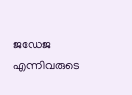ജഡേജ എന്നിവരുടെ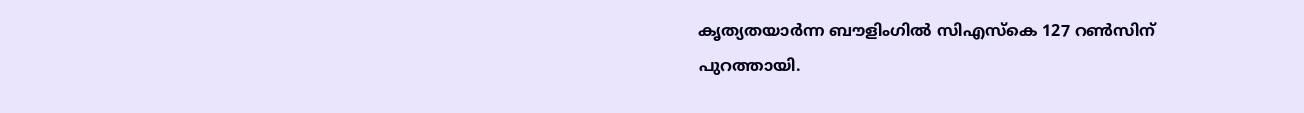കൃത്യതയാർന്ന ബൗളിംഗിൽ സിഎസ്കെ 127 റൺസിന് പുറത്തായി.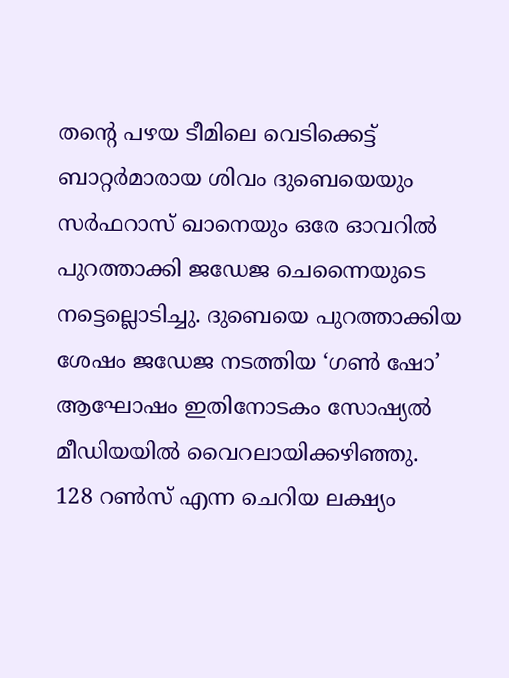തന്റെ പഴയ ടീമിലെ വെടിക്കെട്ട് ബാറ്റർമാരായ ശിവം ദുബെയെയും സർഫറാസ് ഖാനെയും ഒരേ ഓവറിൽ പുറത്താക്കി ജഡേജ ചെന്നൈയുടെ നട്ടെല്ലൊടിച്ചു. ദുബെയെ പുറത്താക്കിയ ശേഷം ജഡേജ നടത്തിയ ‘ഗൺ ഷോ’ ആഘോഷം ഇതിനോടകം സോഷ്യൽ മീഡിയയിൽ വൈറലായിക്കഴിഞ്ഞു.
128 റൺസ് എന്ന ചെറിയ ലക്ഷ്യം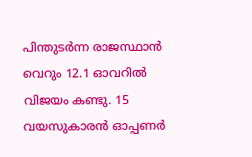പിന്തുടർന്ന രാജസ്ഥാൻ വെറും 12.1 ഓവറിൽ വിജയം കണ്ടു. 15 വയസുകാരൻ ഓപ്പണർ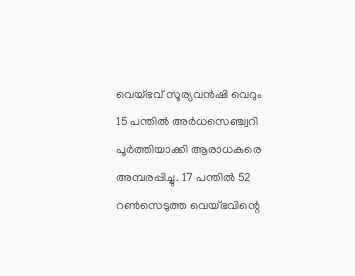വെയ്ഭവ് സൂര്യവൻഷി വെറും 15 പന്തിൽ അർധസെഞ്ച്വറി പൂർത്തിയാക്കി ആരാധകരെ അമ്പരപ്പിച്ചു. 17 പന്തിൽ 52 റൺസെടുത്ത വെയ്ഭവിന്റെ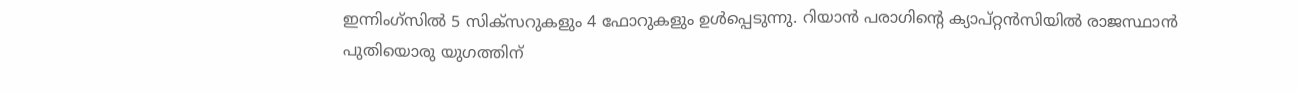ഇന്നിംഗ്സിൽ 5 സിക്സറുകളും 4 ഫോറുകളും ഉൾപ്പെടുന്നു. റിയാൻ പരാഗിന്റെ ക്യാപ്റ്റൻസിയിൽ രാജസ്ഥാൻ പുതിയൊരു യുഗത്തിന്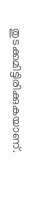തുടക്കമിട്ടിരിക്കുകയാണ്.